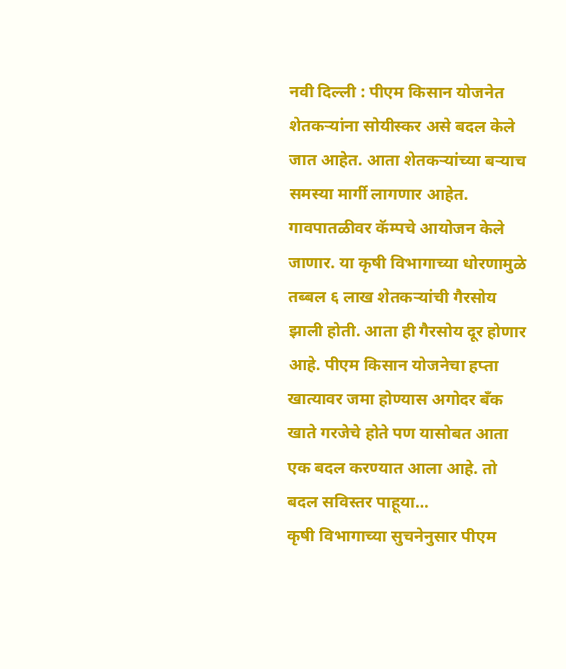नवी दिल्ली : पीएम किसान योजनेत शेतकऱ्यांना सोयीस्कर असे बदल केले जात आहेत. आता शेतकऱ्यांच्या बऱ्याच समस्या मार्गी लागणार आहेत. गावपातळीवर कॅम्पचे आयोजन केले जाणार. या कृषी विभागाच्या धोरणामुळे तब्बल ६ लाख शेतकऱ्यांची गैरसोय झाली होती. आता ही गैरसोय दूर होणार आहे. पीएम किसान योजनेचा हप्ता खात्यावर जमा होण्यास अगोदर बँक खाते गरजेचे होते पण यासोबत आता एक बदल करण्यात आला आहे. तो बदल सविस्तर पाहूया…
कृषी विभागाच्या सुचनेनुसार पीएम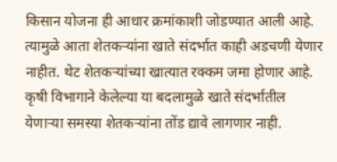किसान योजना ही आधार क्रमांकाशी जोडण्यात आली आहे. त्यामुळे आता शेतकऱ्यांना खाते संदर्भात काही अडचणी येणार नाहीत. थेट शेतकऱ्यांच्या खात्यात रक्कम जमा होणार आहे. कृषी विभागाने केलेल्या या बदलामुळे खाते संदर्भातील येणाऱ्या समस्या शेतकऱ्यांना तोंड द्यावे लागणार नाही.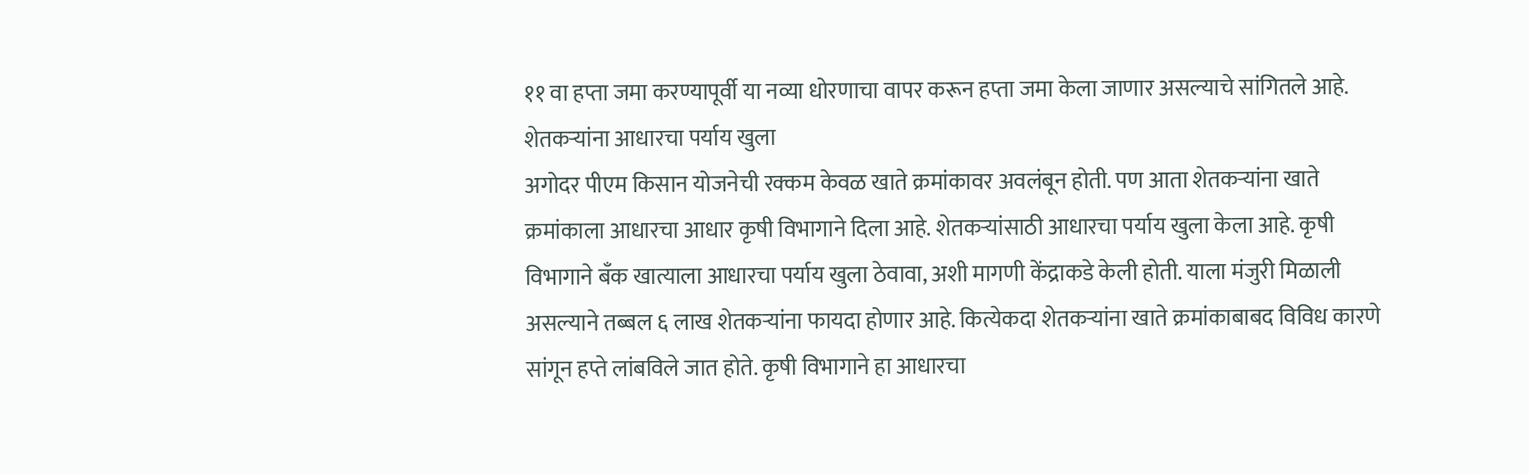११ वा हप्ता जमा करण्यापूर्वी या नव्या धोरणाचा वापर करून हप्ता जमा केला जाणार असल्याचे सांगितले आहे.
शेतकऱ्यांना आधारचा पर्याय खुला
अगोदर पीएम किसान योजनेची रक्कम केवळ खाते क्रमांकावर अवलंबून होती. पण आता शेतकऱ्यांना खाते क्रमांकाला आधारचा आधार कृषी विभागाने दिला आहे. शेतकऱ्यांसाठी आधारचा पर्याय खुला केला आहे. कृषी विभागाने बँक खात्याला आधारचा पर्याय खुला ठेवावा, अशी मागणी केंद्राकडे केली होती. याला मंजुरी मिळाली असल्याने तब्बल ६ लाख शेतकऱ्यांना फायदा होणार आहे. कित्येकदा शेतकऱ्यांना खाते क्रमांकाबाबद विविध कारणे सांगून हप्ते लांबविले जात होते. कृषी विभागाने हा आधारचा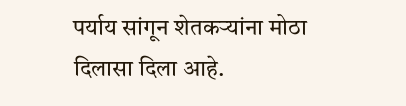पर्याय सांगून शेतकऱ्यांना मोठा दिलासा दिला आहे.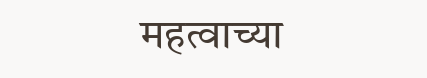महत्वाच्या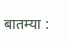बातम्या :